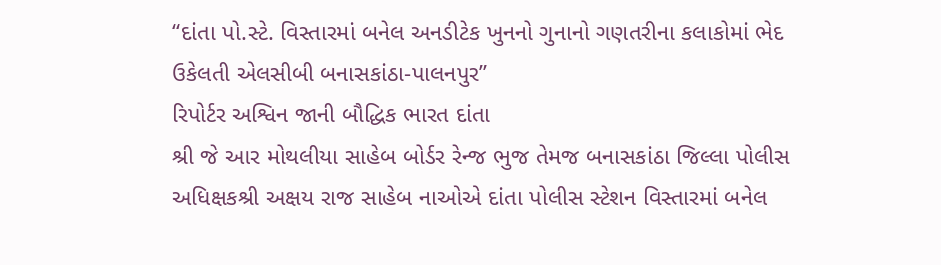“દાંતા પો.સ્ટે. વિસ્તારમાં બનેલ અનડીટેક ખુનનો ગુનાનો ગણતરીના કલાકોમાં ભેદ ઉકેલતી એલસીબી બનાસકાંઠા-પાલનપુર”
રિપોર્ટર અશ્વિન જાની બૌદ્ધિક ભારત દાંતા
શ્રી જે આર મોથલીયા સાહેબ બોર્ડર રેન્જ ભુજ તેમજ બનાસકાંઠા જિલ્લા પોલીસ અધિક્ષકશ્રી અક્ષય રાજ સાહેબ નાઓએ દાંતા પોલીસ સ્ટેશન વિસ્તારમાં બનેલ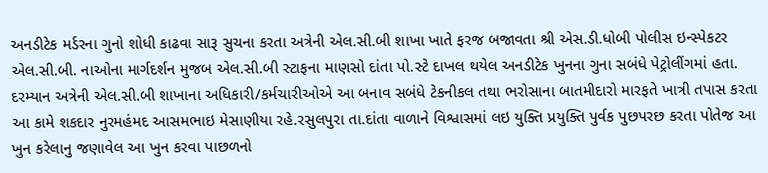અનડીટેક મર્ડરના ગુનો શોધી કાઢવા સારૂ સુચના કરતા અત્રેની એલ.સી.બી શાખા ખાતે ફરજ બજાવતા શ્રી એસ.ડી.ધોબી પોલીસ ઇન્સ્પેકટર એલ.સી.બી. નાઓના માર્ગદર્શન મુજબ એલ.સી.બી સ્ટાફના માણસો દાંતા પો.સ્ટે દાખલ થયેલ અનડીટેક ખુનના ગુના સબંધે પેટ્રોલીંગમાં હતા. દરમ્યાન અત્રેની એલ.સી.બી શાખાના અધિકારી/કર્મચારીઓએ આ બનાવ સબંધે ટેકનીકલ તથા ભરોસાના બાતમીદારો મારફતે ખાત્રી તપાસ કરતા આ કામે શકદાર નુરમહંમદ આસમભાઇ મેસાણીયા રહે.રસુલપુરા તા.દાંતા વાળાને વિશ્વાસમાં લઇ યુક્તિ પ્રયુક્તિ પુર્વક પુછપરછ કરતા પોતેજ આ ખુન કરેલાનુ જણાવેલ આ ખુન કરવા પાછળનો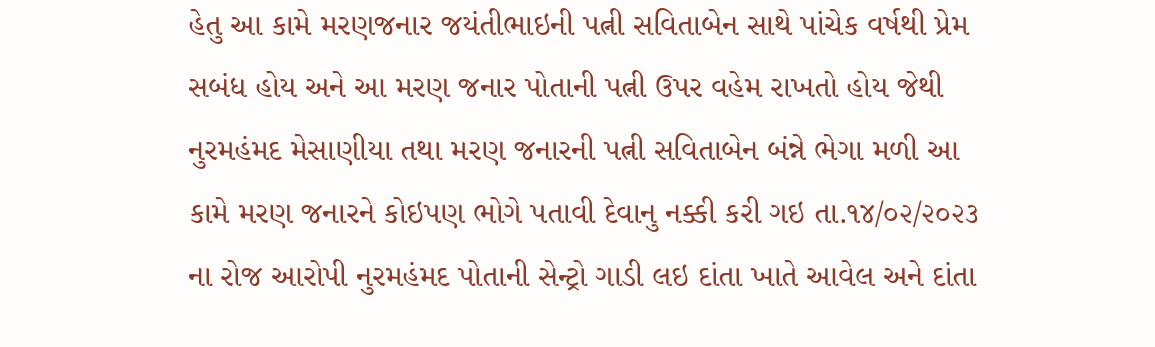હેતુ આ કામે મરણજનાર જયંતીભાઇની પત્ની સવિતાબેન સાથે પાંચેક વર્ષથી પ્રેમ સબંધ હોય અને આ મરણ જનાર પોતાની પત્ની ઉપર વહેમ રાખતો હોય જેથી નુરમહંમદ મેસાણીયા તથા મરણ જનારની પત્ની સવિતાબેન બંન્ને ભેગા મળી આ કામે મરણ જનારને કોઇપણ ભોગે પતાવી દેવાનુ નક્કી કરી ગઇ તા.૧૪/૦૨/૨૦૨૩ ના રોજ આરોપી નુરમહંમદ પોતાની સેન્ટ્રો ગાડી લઇ દાંતા ખાતે આવેલ અને દાંતા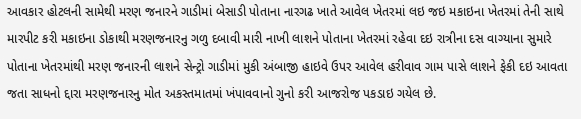આવકાર હોટલની સામેથી મરણ જનારને ગાડીમાં બેસાડી પોતાના નારગઢ ખાતે આવેલ ખેતરમાં લઇ જઇ મકાઇના ખેતરમાં તેની સાથે મારપીટ કરી મકાઇના ડોકાથી મરણજનારનુ ગળુ દબાવી મારી નાખી લાશને પોતાના ખેતરમાં રહેવા દઇ રાત્રીના દસ વાગ્યાના સુમારે પોતાના ખેતરમાંથી મરણ જનારની લાશને સેન્ટ્રો ગાડીમાં મુકી અંબાજી હાઇવે ઉપર આવેલ હરીવાવ ગામ પાસે લાશને ફેકી દઇ આવતા જતા સાધનો દ્દારા મરણજનારનુ મોત અકસ્તમાતમાં ખંપાવવાનો ગુનો કરી આજરોજ પકડાઇ ગયેલ છે.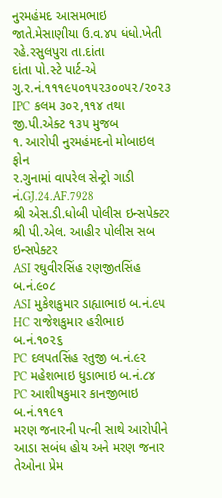નુરમહંમદ આસમભાઇ જાતે.મેસાણીયા ઉ.વ.૪૫ ધંધો.ખેતી રહે.રસુલપુરા તા.દાંતા
દાંતા પો.સ્ટે પાર્ટ-એ ગુ.ર.નં.૧૧૧૯૫૦૧૫૨૩૦૦૫૨/૨૦૨૩ IPC કલમ ૩૦૨,૧૧૪ તથા જી.પી.એક્ટ ૧૩૫ મુજબ
૧. આરોપી નુરમહંમદનો મોબાઇલ ફોન
૨.ગુનામાં વાપરેલ સેન્ટ્રો ગાડી નં.GJ.24.AF.7928
શ્રી એસ.ડી.ધોબી પોલીસ ઇન્સપેક્ટર
શ્રી પી.એલ. આહીર પોલીસ સબ ઇન્સપેક્ટર
ASI રઘુવીરસિંહ રણજીતસિંહ બ.નં.૯૦૮
ASI મુકેશકુમાર ડાહ્યાભાઇ બ.નં.૯૫
HC રાજેશકુમાર હરીભાઇ બ.નં.૧૦૨૬
PC દલપતસિંહ રતુજી બ.નં.૯૨
PC મહેશભાઇ ધુડાભાઇ બ.નં.૮૪
PC આશીષકુમાર કાનજીભાઇ બ.નં.૧૧૯૧
મરણ જનારની પત્ની સાથે આરોપીને આડા સબંધ હોય અને મરણ જનાર તેઓના પ્રેમ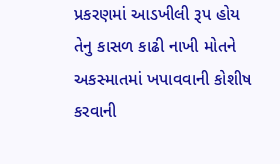પ્રકરણમાં આડખીલી રૂપ હોય તેનુ કાસળ કાઢી નાખી મોતને અકસ્માતમાં ખપાવવાની કોશીષ કરવાની